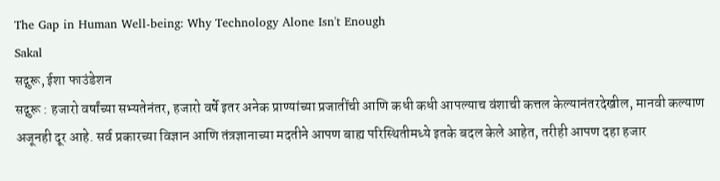The Gap in Human Well-being: Why Technology Alone Isn't Enough
Sakal
सद्गुरू, ईशा फाउंडेशन
सद्गुरू : हजारो वर्षांच्या सभ्यतेनंतर, हजारो वर्षे इतर अनेक प्राण्यांच्या प्रजातींची आणि कधी कधी आपल्याच वंशाची कत्तल केल्यानंतरदेखील, मानवी कल्याण अजूनही दूर आहे. सर्व प्रकारच्या विज्ञान आणि तंत्रज्ञानाच्या मदतीने आपण बाह्य परिस्थितीमध्ये इतके बदल केले आहेत, तरीही आपण दहा हजार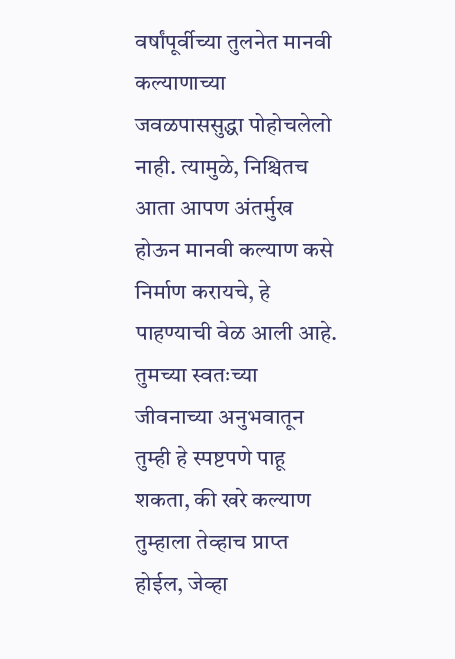वर्षांपूर्वीच्या तुलनेत मानवी कल्याणाच्या जवळपाससुद्धा पोहोचलेलो नाही. त्यामुळे, निश्चितच आता आपण अंतर्मुख होऊन मानवी कल्याण कसे निर्माण करायचे, हे पाहण्याची वेळ आली आहे. तुमच्या स्वतःच्या जीवनाच्या अनुभवातून तुम्ही हे स्पष्टपणे पाहू शकता, की खरे कल्याण तुम्हाला तेव्हाच प्राप्त होईल, जेव्हा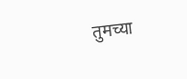तुमच्या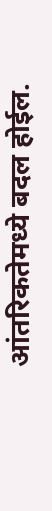आंतरिकतेमध्ये बदल होईल.